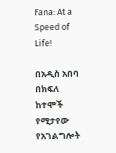Fana: At a Speed of Life!

በአዲስ አበባ በክፍለ ከተሞች የሚታየው የአገልግሎት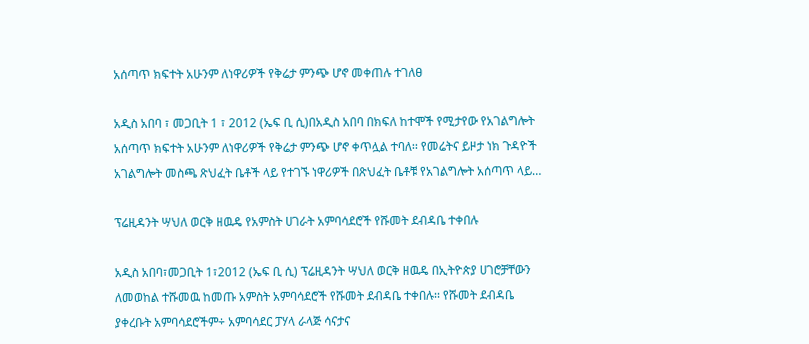አሰጣጥ ክፍተት አሁንም ለነዋሪዎች የቅሬታ ምንጭ ሆኖ መቀጠሉ ተገለፀ

አዲስ አበባ ፣ መጋቢት 1 ፣ 2012 (ኤፍ ቢ ሲ)በአዲስ አበባ በክፍለ ከተሞች የሚታየው የአገልግሎት አሰጣጥ ክፍተት አሁንም ለነዋሪዎች የቅሬታ ምንጭ ሆኖ ቀጥሏል ተባለ፡፡ የመሬትና ይዞታ ነክ ጉዳዮች አገልግሎት መስጫ ጽህፈት ቤቶች ላይ የተገኙ ነዋሪዎች በጽህፈት ቤቶቹ የአገልግሎት አሰጣጥ ላይ…

ፕሬዚዳንት ሣህለ ወርቅ ዘዉዴ የአምስት ሀገራት አምባሳደሮች የሹመት ደብዳቤ ተቀበሉ

አዲስ አበባ፣መጋቢት 1፣2012 (ኤፍ ቢ ሲ) ፕሬዚዳንት ሣህለ ወርቅ ዘዉዴ በኢትዮጵያ ሀገሮቻቸውን ለመወከል ተሹመዉ ከመጡ አምስት አምባሳደሮች የሹመት ደብዳቤ ተቀበሉ፡፡ የሹመት ደብዳቤ ያቀረቡት አምባሳደሮችም÷ አምባሳደር ፓሃላ ራላጅ ሳናታና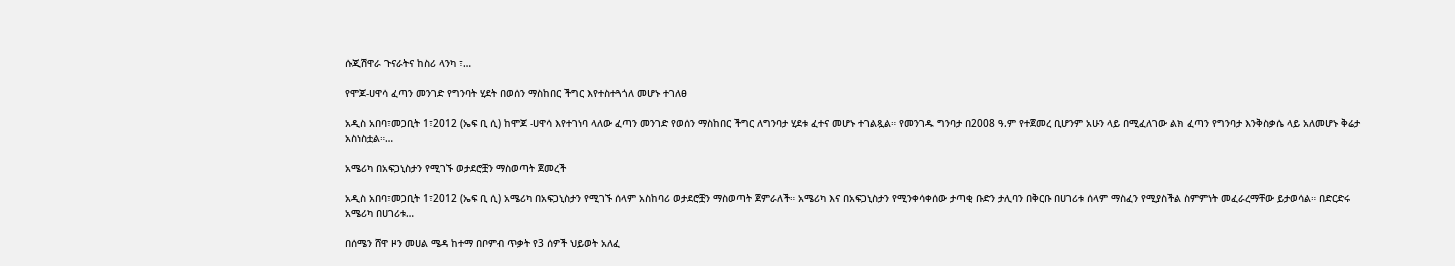ሱጂሽዋራ ጉናራትና ከስሪ ላንካ ፣…

የሞጆ-ሀዋሳ ፈጣን መንገድ የግንባት ሂደት በወሰን ማስከበር ችግር እየተስተጓጎለ መሆኑ ተገለፀ

አዲስ አበባ፣መጋቢት 1፣2012 (ኤፍ ቢ ሲ) ከሞጆ -ሀዋሳ እየተገነባ ላለው ፈጣን መንገድ የወሰን ማስከበር ችግር ለግንባታ ሂደቱ ፈተና መሆኑ ተገልጿል። የመንገዱ ግንባታ በ2008 ዓ.ም የተጀመረ ቢሆንም አሁን ላይ በሚፈለገው ልክ ፈጣን የግንባታ እንቅስቃሴ ላይ አለመሆኑ ቅሬታ አስነስቷል።…

አሜሪካ በአፍጋኒስታን የሚገኙ ወታደሮቿን ማስወጣት ጀመረች

አዲስ አበባ፣መጋቢት 1፣2012 (ኤፍ ቢ ሲ) አሜሪካ በአፍጋኒስታን የሚገኙ ሰላም አስከባሪ ወታደሮቿን ማስወጣት ጀምራለች። አሜሪካ እና በአፍጋኒስታን የሚንቀሳቀሰው ታጣቂ ቡድን ታሊባን በቅርቡ በሀገሪቱ ሰላም ማስፈን የሚያስችል ስምምነት መፈራረማቸው ይታወሳል። በድርድሩ አሜሪካ በሀገሪቱ…

በሰሜን ሸዋ ዞን መሀል ሜዳ ከተማ በቦምብ ጥቃት የ3 ሰዎች ህይወት አለፈ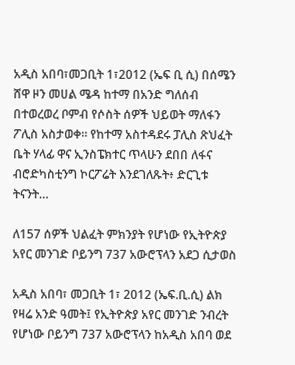አዲስ አበባ፣መጋቢት 1፣2012 (ኤፍ ቢ ሲ) በሰሜን ሸዋ ዞን መሀል ሜዳ ከተማ በአንድ ግለሰብ በተወረወረ ቦምብ የሶስት ሰዎች ህይወት ማለፋን ፖሊስ አስታወቀ። የከተማ አስተዳደሩ ፓሊስ ጽህፈት ቤት ሃላፊ ዋና ኢንስፔክተር ጥላሁን ደበበ ለፋና ብሮድካስቲንግ ኮርፖሬት እንደገለጹት፥ ድርጊቱ ትናንት…

ለ157 ሰዎች ህልፈት ምክንያት የሆነው የኢትዮጵያ አየር መንገድ ቦይንግ 737 አውሮፕላን አደጋ ሲታወስ

አዲስ አበባ፣ መጋቢት 1፣ 2012 (ኤፍ.ቢ.ሲ) ልክ የዛሬ አንድ ዓመት፤ የኢትዮጵያ አየር መንገድ ንብረት የሆነው ቦይንግ 737 አውሮፕላን ከአዲስ አበባ ወደ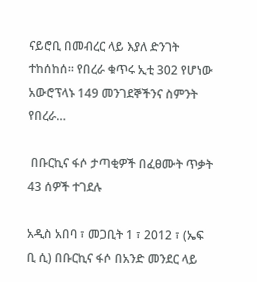ናይሮቢ በመብረር ላይ እያለ ድንገት ተከሰከሰ። የበረራ ቁጥሩ ኢቲ 302 የሆነው አውሮፕላኑ 149 መንገደኞችንና ስምንት የበረራ…

 በቡርኪና ፋሶ ታጣቂዎች በፈፀሙት ጥቃት 43 ሰዎች ተገደሉ

አዲስ አበባ ፣ መጋቢት 1 ፣ 2012 ፣ (ኤፍ ቢ ሲ) በቡርኪና ፋሶ በአንድ መንደር ላይ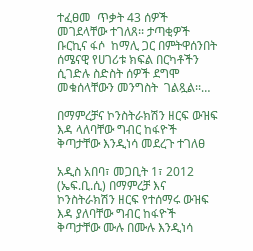ተፈፀመ  ጥቃት 43 ሰዎች መገደላቸው ተገለጸ፡፡ ታጣቂዎች ቡርኪና ፋሶ  ከማሊ ጋር በምትዋሰንበት ሰሜናዊ የሀገሪቱ ክፍል በርካቶችን ሲገድሉ ስድስት ሰዎች ደግሞ መቁሰላቸውን መንግስት  ገልጿል፡፡…

በማምረቻና ኮንስትራክሽን ዘርፍ ውዝፍ እዳ ላለባቸው ግብር ከፋዮች ቅጣታቸው እንዲነሳ መደረጉ ተገለፀ

አዲስ አበባ፣ መጋቢት 1፣ 2012 (ኤፍ.ቢ.ሲ) በማምረቻ እና ኮንስትራክሽን ዘርፍ የተሰማሩ ውዝፍ እዳ ያለባቸው ግብር ከፋዮች ቅጣታቸው ሙሉ በሙሉ እንዲነሳ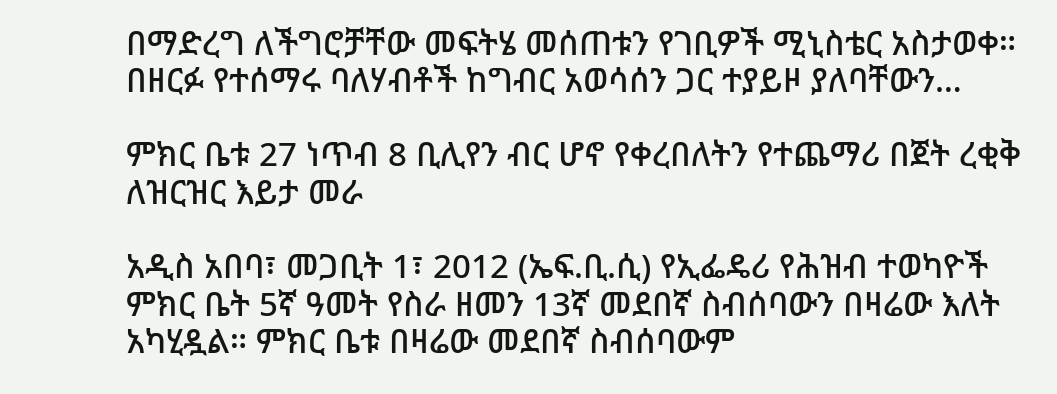በማድረግ ለችግሮቻቸው መፍትሄ መሰጠቱን የገቢዎች ሚኒስቴር አስታወቀ። በዘርፉ የተሰማሩ ባለሃብቶች ከግብር አወሳሰን ጋር ተያይዞ ያለባቸውን…

ምክር ቤቱ 27 ነጥብ 8 ቢሊየን ብር ሆኖ የቀረበለትን የተጨማሪ በጀት ረቂቅ ለዝርዝር እይታ መራ

አዲስ አበባ፣ መጋቢት 1፣ 2012 (ኤፍ.ቢ.ሲ) የኢፌዴሪ የሕዝብ ተወካዮች ምክር ቤት 5ኛ ዓመት የስራ ዘመን 13ኛ መደበኛ ስብሰባውን በዛሬው እለት አካሂዷል። ምክር ቤቱ በዛሬው መደበኛ ስብሰባውም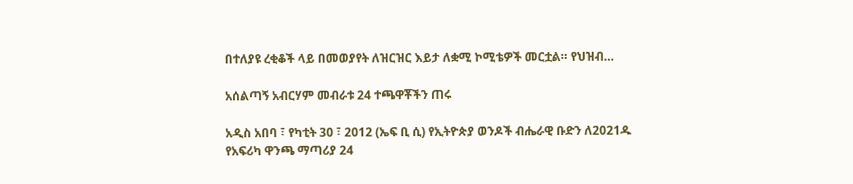በተለያዩ ረቂቆች ላይ በመወያየት ለዝርዝር እይታ ለቋሚ ኮሚቴዎች መርቷል። የህዝብ…

አሰልጣኝ አብርሃም መብራቱ 24 ተጫዋቾችን ጠሩ

አዲስ አበባ ፣ የካቲት 30 ፣ 2012 (ኤፍ ቢ ሲ) የኢትዮጵያ ወንዶች ብሔራዊ ቡድን ለ2021ዱ የአፍሪካ ዋንጫ ማጣሪያ 24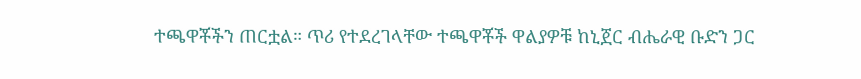ተጫዋቾችን ጠርቷል። ጥሪ የተደረገላቸው ተጫዋቾች ዋልያዎቹ ከኒጀር ብሔራዊ ቡድን ጋር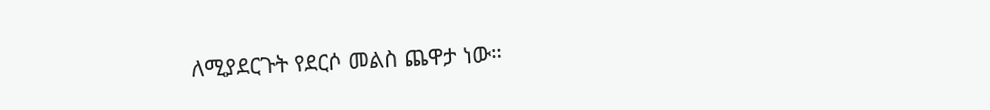ለሚያደርጉት የደርሶ መልስ ጨዋታ ነው።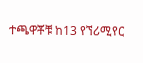ተጫዋቾቹ ከ13 የኘሪሚየር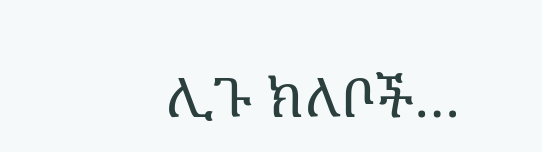ሊጉ ክለቦች…